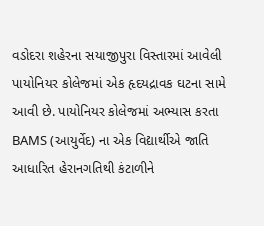વડોદરા શહેરના સયાજીપુરા વિસ્તારમાં આવેલી પાયોનિયર કોલેજમાં એક હૃદયદ્રાવક ઘટના સામે આવી છે. પાયોનિયર કોલેજમાં અભ્યાસ કરતા BAMS (આયુર્વેદ) ના એક વિદ્યાર્થીએ જાતિ આધારિત હેરાનગતિથી કંટાળીને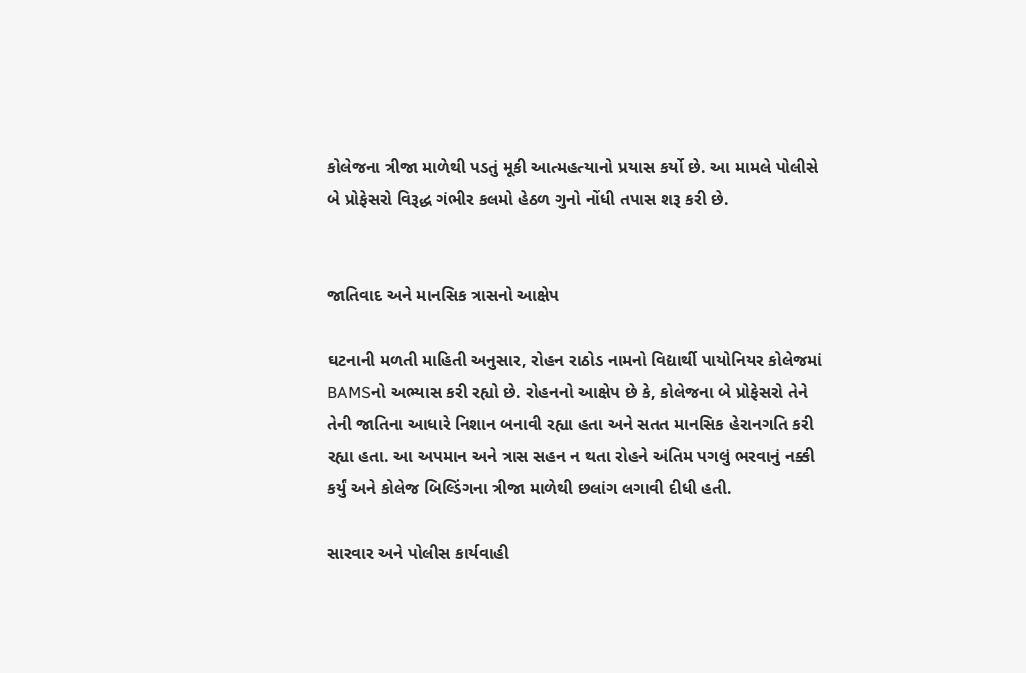કોલેજના ત્રીજા માળેથી પડતું મૂકી આત્મહત્યાનો પ્રયાસ કર્યો છે. આ મામલે પોલીસે બે પ્રોફેસરો વિરૂદ્ધ ગંભીર કલમો હેઠળ ગુનો નોંધી તપાસ શરૂ કરી છે.


જાતિવાદ અને માનસિક ત્રાસનો આક્ષેપ

ઘટનાની મળતી માહિતી અનુસાર, રોહન રાઠોડ નામનો વિદ્યાર્થી પાયોનિયર કોલેજમાં BAMSનો અભ્યાસ કરી રહ્યો છે. રોહનનો આક્ષેપ છે કે, કોલેજના બે પ્રોફેસરો તેને તેની જાતિના આધારે નિશાન બનાવી રહ્યા હતા અને સતત માનસિક હેરાનગતિ કરી રહ્યા હતા. આ અપમાન અને ત્રાસ સહન ન થતા રોહને અંતિમ પગલું ભરવાનું નક્કી કર્યું અને કોલેજ બિલ્ડિંગના ત્રીજા માળેથી છલાંગ લગાવી દીધી હતી.

સારવાર અને પોલીસ કાર્યવાહી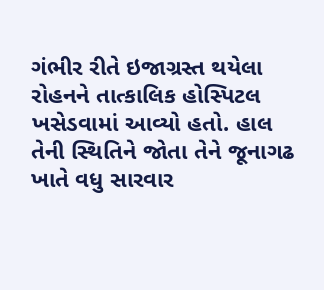ગંભીર રીતે ઇજાગ્રસ્ત થયેલા રોહનને તાત્કાલિક હોસ્પિટલ ખસેડવામાં આવ્યો હતો. હાલ તેની સ્થિતિને જોતા તેને જૂનાગઢ ખાતે વધુ સારવાર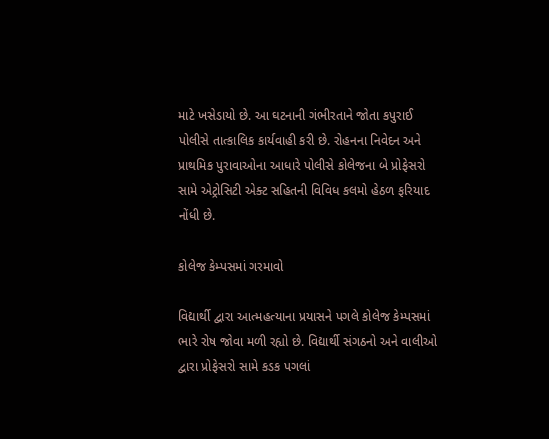માટે ખસેડાયો છે. આ ઘટનાની ગંભીરતાને જોતા કપુરાઈ પોલીસે તાત્કાલિક કાર્યવાહી કરી છે. રોહનના નિવેદન અને પ્રાથમિક પુરાવાઓના આધારે પોલીસે કોલેજના બે પ્રોફેસરો સામે એટ્રોસિટી એક્ટ સહિતની વિવિધ કલમો હેઠળ ફરિયાદ નોંધી છે.

કોલેજ કેમ્પસમાં ગરમાવો

વિદ્યાર્થી દ્વારા આત્મહત્યાના પ્રયાસને પગલે કોલેજ કેમ્પસમાં ભારે રોષ જોવા મળી રહ્યો છે. વિદ્યાર્થી સંગઠનો અને વાલીઓ દ્વારા પ્રોફેસરો સામે કડક પગલાં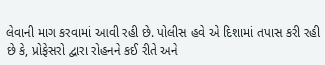લેવાની માગ કરવામાં આવી રહી છે. પોલીસ હવે એ દિશામાં તપાસ કરી રહી છે કે, પ્રોફેસરો દ્વારા રોહનને કઈ રીતે અને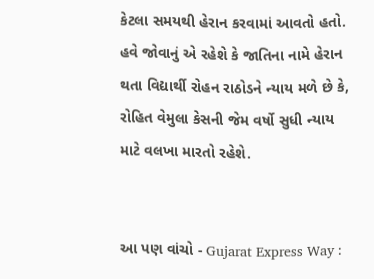કેટલા સમયથી હેરાન કરવામાં આવતો હતો. હવે જોવાનું એ રહેશે કે જાતિના નામે હેરાન થતા વિદ્યાર્થી રોહન રાઠોડને ન્યાય મળે છે કે, રોહિત વેમુલા કેસની જેમ વર્ષો સુધી ન્યાય માટે વલખા મારતો રહેશે.


આ પણ વાંચો - Gujarat Express Way :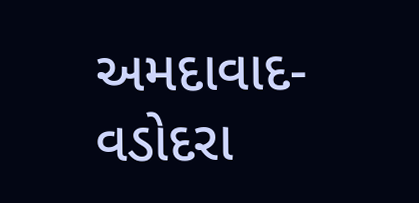અમદાવાદ-વડોદરા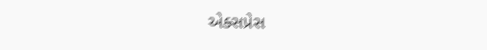એક્સપ્રેસ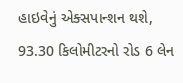હાઇવેનું એક્સપાન્શન થશે, 93.30 કિલોમીટરનો રોડ 6 લેન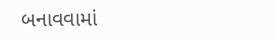બનાવવામાં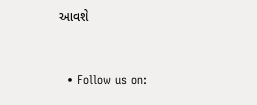આવશે


  • Follow us on: